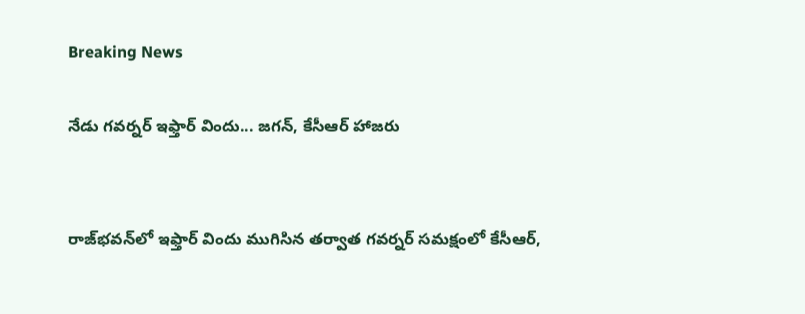Breaking News

నేడు గవర్నర్‌ ఇఫ్తార్‌ విందు... జగన్, కేసీఆర్ హాజరు


రాజ్‌భవన్‌లో ఇఫ్తార్ విందు ముగిసిన తర్వాత గవర్నర్ సమక్షంలో కేసీఆర్,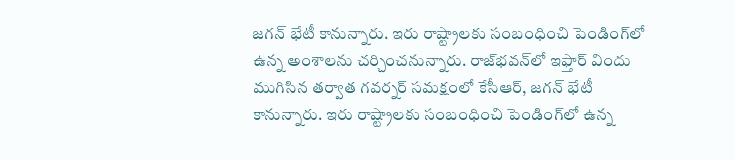జగన్ భేటీ కానున్నారు. ఇరు రాష్ట్రాలకు సంబంధించి పెండింగ్‌లో ఉన్న అంశాలను చర్చించనున్నారు. రాజ్‌భవన్‌లో ఇఫ్తార్ విందు ముగిసిన తర్వాత గవర్నర్ సమక్షంలో కేసీఆర్, జగన్ భేటీ కానున్నారు. ఇరు రాష్ట్రాలకు సంబంధించి పెండింగ్‌లో ఉన్న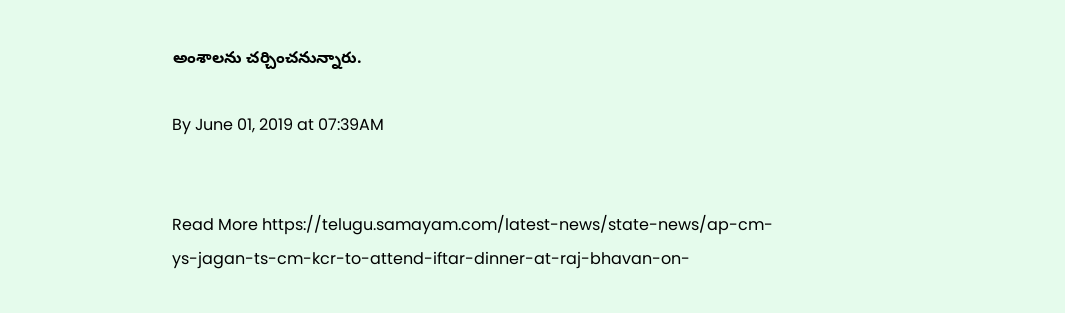అంశాలను చర్చించనున్నారు.

By June 01, 2019 at 07:39AM


Read More https://telugu.samayam.com/latest-news/state-news/ap-cm-ys-jagan-ts-cm-kcr-to-attend-iftar-dinner-at-raj-bhavan-on-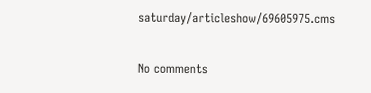saturday/articleshow/69605975.cms

No comments